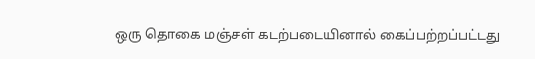ஒரு தொகை மஞ்சள் கடற்படையினால் கைப்பற்றப்பட்டது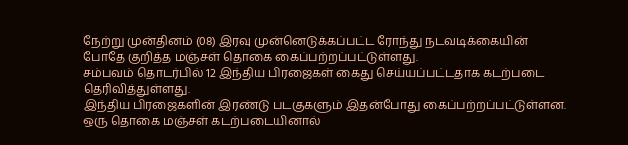நேற்று முன்தினம் (08) இரவு முன்னெடுக்கப்பட்ட ரோந்து நடவடிக்கையின் போதே குறித்த மஞ்சள் தொகை கைப்பற்றப்பட்டுள்ளது.
சம்பவம் தொடர்பில் 12 இந்திய பிரஜைகள் கைது செய்யப்பட்டதாக கடற்படை தெரிவித்துள்ளது.
இந்திய பிரஜைகளின் இரண்டு படகுகளும் இதன்போது கைப்பற்றப்பட்டுள்ளன.
ஒரு தொகை மஞ்சள் கடற்படையினால்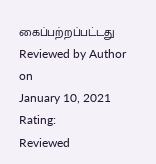கைப்பற்றப்பட்டது
Reviewed by Author
on
January 10, 2021
Rating:
Reviewed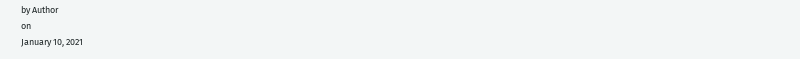by Author
on
January 10, 2021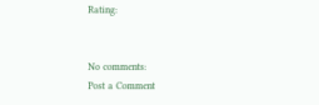Rating:


No comments:
Post a Comment